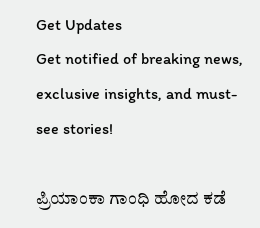Get Updates
Get notified of breaking news, exclusive insights, and must-see stories!

ಪ್ರಿಯಾಂಕಾ ಗಾಂಧಿ ಹೋದ ಕಡೆ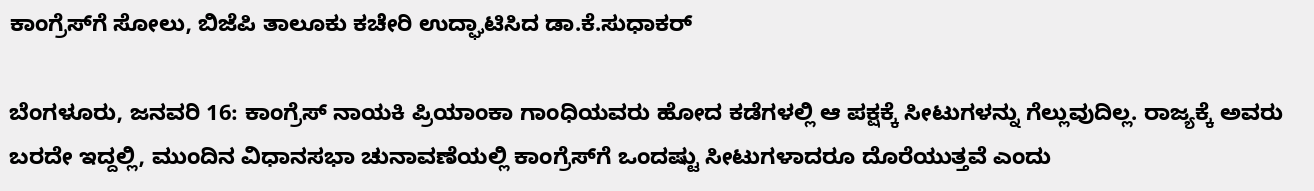ಕಾಂಗ್ರೆಸ್‌ಗೆ ಸೋಲು, ಬಿಜೆಪಿ ತಾಲೂಕು ಕಚೇರಿ ಉದ್ಘಾಟಿಸಿದ ಡಾ.ಕೆ.ಸುಧಾಕರ್

ಬೆಂಗಳೂರು, ಜನವರಿ 16: ಕಾಂಗ್ರೆಸ್‌ ನಾಯಕಿ ಪ್ರಿಯಾಂಕಾ ಗಾಂಧಿಯವರು ಹೋದ ಕಡೆಗಳಲ್ಲಿ ಆ ಪಕ್ಷಕ್ಕೆ ಸೀಟುಗಳನ್ನು ಗೆಲ್ಲುವುದಿಲ್ಲ. ರಾಜ್ಯಕ್ಕೆ ಅವರು ಬರದೇ ಇದ್ದಲ್ಲಿ, ಮುಂದಿನ ವಿಧಾನಸಭಾ ಚುನಾವಣೆಯಲ್ಲಿ ಕಾಂಗ್ರೆಸ್‌ಗೆ ಒಂದಷ್ಟು ಸೀಟುಗಳಾದರೂ ದೊರೆಯುತ್ತವೆ ಎಂದು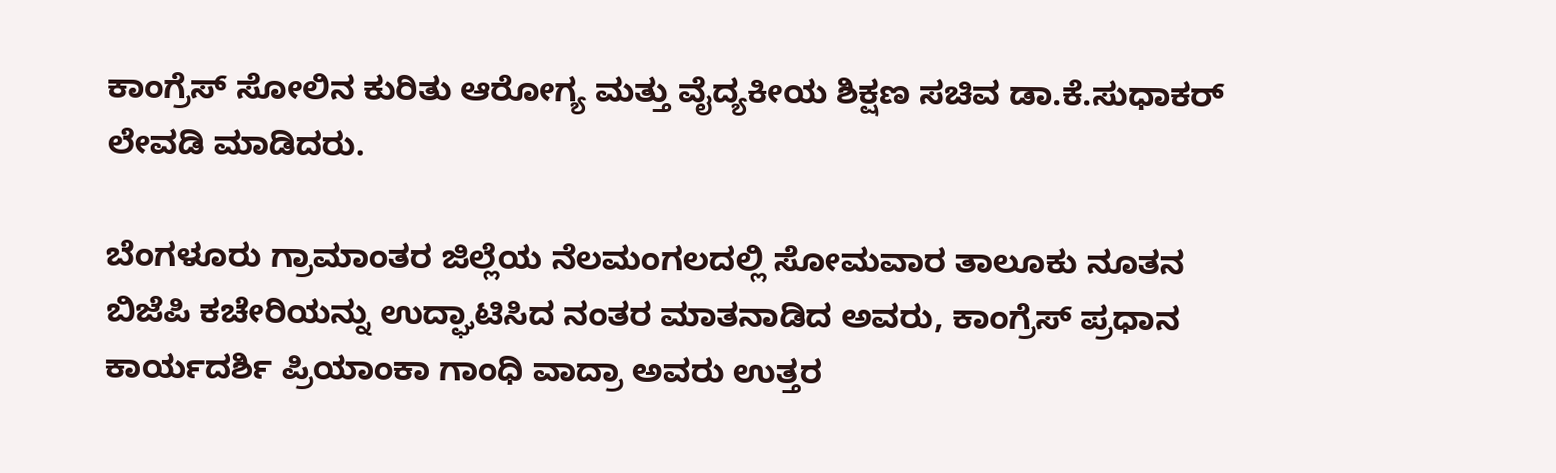ಕಾಂಗ್ರೆಸ್‌ ಸೋಲಿನ ಕುರಿತು ಆರೋಗ್ಯ ಮತ್ತು ವೈದ್ಯಕೀಯ ಶಿಕ್ಷಣ ಸಚಿವ ಡಾ.ಕೆ.ಸುಧಾಕರ್‌ ಲೇವಡಿ ಮಾಡಿದರು.

ಬೆಂಗಳೂರು ಗ್ರಾಮಾಂತರ ಜಿಲ್ಲೆಯ ನೆಲಮಂಗಲದಲ್ಲಿ ಸೋಮವಾರ ತಾಲೂಕು ನೂತನ ಬಿಜೆಪಿ ಕಚೇರಿಯನ್ನು ಉದ್ಘಾಟಿಸಿದ ನಂತರ ಮಾತನಾಡಿದ ಅವರು, ಕಾಂಗ್ರೆಸ್‌ ಪ್ರಧಾನ ಕಾರ್ಯದರ್ಶಿ ಪ್ರಿಯಾಂಕಾ ಗಾಂಧಿ ವಾದ್ರಾ ಅವರು ಉತ್ತರ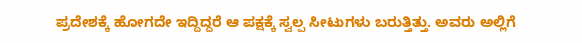ಪ್ರದೇಶಕ್ಕೆ ಹೋಗದೇ ಇದ್ದಿದ್ದರೆ ಆ ಪಕ್ಷಕ್ಕೆ ಸ್ವಲ್ಪ ಸೀಟುಗಳು ಬರುತ್ತಿತ್ತು. ಅವರು ಅಲ್ಲಿಗೆ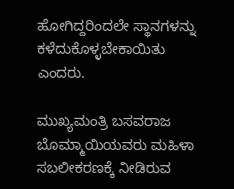ಹೋಗಿದ್ದರಿಂದಲೇ ಸ್ಥಾನಗಳನ್ನು ಕಳೆದುಕೊಳ್ಳಬೇಕಾಯಿತು ಎಂದರು.

ಮುಖ್ಯಮಂತ್ರಿ ಬಸವರಾಜ ಬೊಮ್ಮಾಯಿಯವರು ಮಹಿಳಾ ಸಬಲೀಕರಣಕ್ಕೆ ನೀಡಿರುವ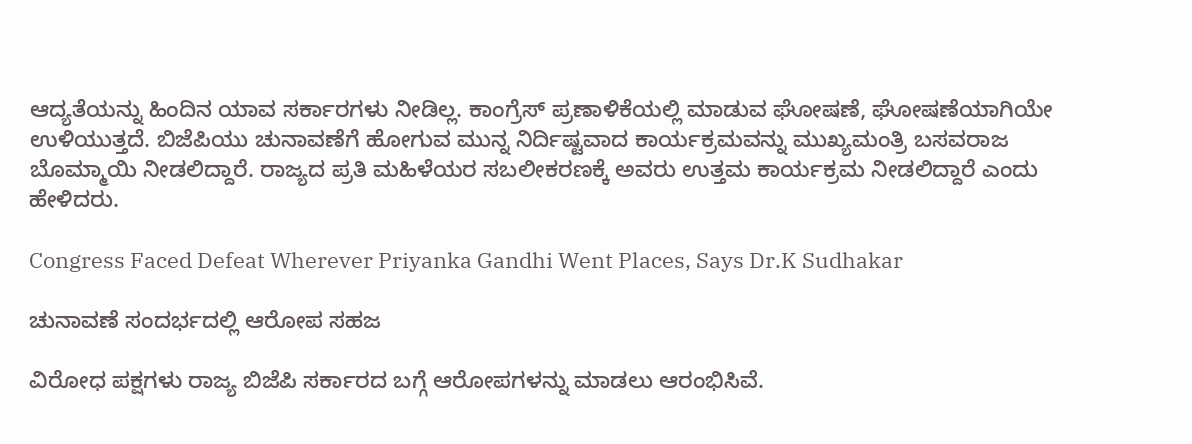ಆದ್ಯತೆಯನ್ನು ಹಿಂದಿನ ಯಾವ ಸರ್ಕಾರಗಳು ನೀಡಿಲ್ಲ. ಕಾಂಗ್ರೆಸ್‌ ಪ್ರಣಾಳಿಕೆಯಲ್ಲಿ ಮಾಡುವ ಘೋಷಣೆ, ಘೋಷಣೆಯಾಗಿಯೇ ಉಳಿಯುತ್ತದೆ. ಬಿಜೆಪಿಯು ಚುನಾವಣೆಗೆ ಹೋಗುವ ಮುನ್ನ ನಿರ್ದಿಷ್ಟವಾದ ಕಾರ್ಯಕ್ರಮವನ್ನು ಮುಖ್ಯಮಂತ್ರಿ ಬಸವರಾಜ ಬೊಮ್ಮಾಯಿ ನೀಡಲಿದ್ದಾರೆ. ರಾಜ್ಯದ ಪ್ರತಿ ಮಹಿಳೆಯರ ಸಬಲೀಕರಣಕ್ಕೆ ಅವರು ಉತ್ತಮ ಕಾರ್ಯಕ್ರಮ ನೀಡಲಿದ್ದಾರೆ ಎಂದು ಹೇಳಿದರು.

Congress Faced Defeat Wherever Priyanka Gandhi Went Places, Says Dr.K Sudhakar

ಚುನಾವಣೆ ಸಂದರ್ಭದಲ್ಲಿ ಆರೋಪ ಸಹಜ

ವಿರೋಧ ಪಕ್ಷಗಳು ರಾಜ್ಯ ಬಿಜೆಪಿ ಸರ್ಕಾರದ ಬಗ್ಗೆ ಆರೋಪಗಳನ್ನು ಮಾಡಲು ಆರಂಭಿಸಿವೆ.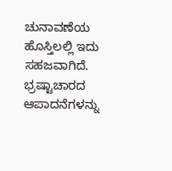ಚುನಾವಣೆಯ ಹೊಸ್ತಿಲಲ್ಲಿ ಇದು ಸಹಜವಾಗಿದೆ. ಭ್ರಷ್ಟಾಚಾರದ ಆಪಾದನೆಗಳನ್ನು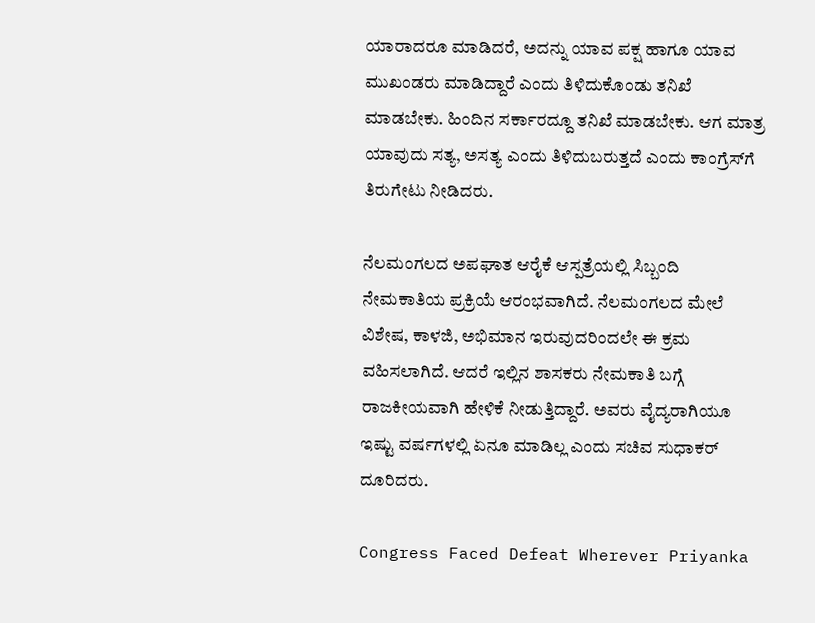ಯಾರಾದರೂ ಮಾಡಿದರೆ, ಅದನ್ನು ಯಾವ ಪಕ್ಷ ಹಾಗೂ ಯಾವ ಮುಖಂಡರು ಮಾಡಿದ್ದಾರೆ ಎಂದು ತಿಳಿದುಕೊಂಡು ತನಿಖೆ ಮಾಡಬೇಕು. ಹಿಂದಿನ ಸರ್ಕಾರದ್ದೂ ತನಿಖೆ ಮಾಡಬೇಕು. ಆಗ ಮಾತ್ರ ಯಾವುದು ಸತ್ಯ, ಅಸತ್ಯ ಎಂದು ತಿಳಿದುಬರುತ್ತದೆ ಎಂದು ಕಾಂಗ್ರೆಸ್‌ಗೆ ತಿರುಗೇಟು ನೀಡಿದರು.

ನೆಲಮಂಗಲದ ಅಪಘಾತ ಆರೈಕೆ ಆಸ್ಪತ್ರೆಯಲ್ಲಿ ಸಿಬ್ಬಂದಿ ನೇಮಕಾತಿಯ ಪ್ರಕ್ರಿಯೆ ಆರಂಭವಾಗಿದೆ. ನೆಲಮಂಗಲದ ಮೇಲೆ ವಿಶೇಷ, ಕಾಳಜಿ, ಅಭಿಮಾನ ಇರುವುದರಿಂದಲೇ ಈ ಕ್ರಮ ವಹಿಸಲಾಗಿದೆ. ಆದರೆ ಇಲ್ಲಿನ ಶಾಸಕರು ನೇಮಕಾತಿ ಬಗ್ಗೆ ರಾಜಕೀಯವಾಗಿ ಹೇಳಿಕೆ ನೀಡುತ್ತಿದ್ದಾರೆ. ಅವರು ವೈದ್ಯರಾಗಿಯೂ ಇಷ್ಟು ವರ್ಷಗಳಲ್ಲಿ ಏನೂ ಮಾಡಿಲ್ಲ ಎಂದು ಸಚಿವ ಸುಧಾಕರ್ ದೂರಿದರು.

Congress Faced Defeat Wherever Priyanka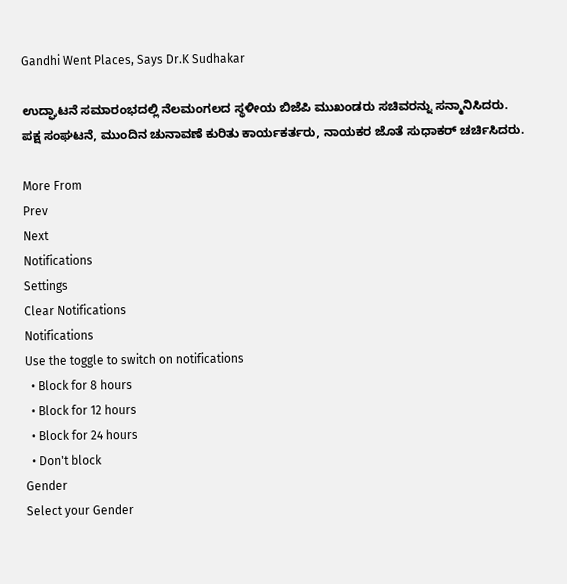Gandhi Went Places, Says Dr.K Sudhakar

ಉದ್ಘಾಟನೆ ಸಮಾರಂಭದಲ್ಲಿ ನೆಲಮಂಗಲದ ಸ್ಥಳೀಯ ಬಿಜೆಪಿ ಮುಖಂಡರು ಸಚಿವರನ್ನು ಸನ್ಮಾನಿಸಿದರು. ಪಕ್ಷ ಸಂಘಟನೆ, ಮುಂದಿನ ಚುನಾವಣೆ ಕುರಿತು ಕಾರ್ಯಕರ್ತರು, ನಾಯಕರ ಜೊತೆ ಸುಧಾಕರ್ ಚರ್ಚಿಸಿದರು.

More From
Prev
Next
Notifications
Settings
Clear Notifications
Notifications
Use the toggle to switch on notifications
  • Block for 8 hours
  • Block for 12 hours
  • Block for 24 hours
  • Don't block
Gender
Select your Gender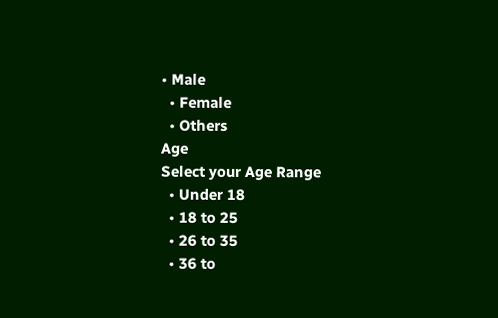• Male
  • Female
  • Others
Age
Select your Age Range
  • Under 18
  • 18 to 25
  • 26 to 35
  • 36 to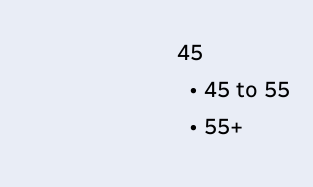45
  • 45 to 55
  • 55+